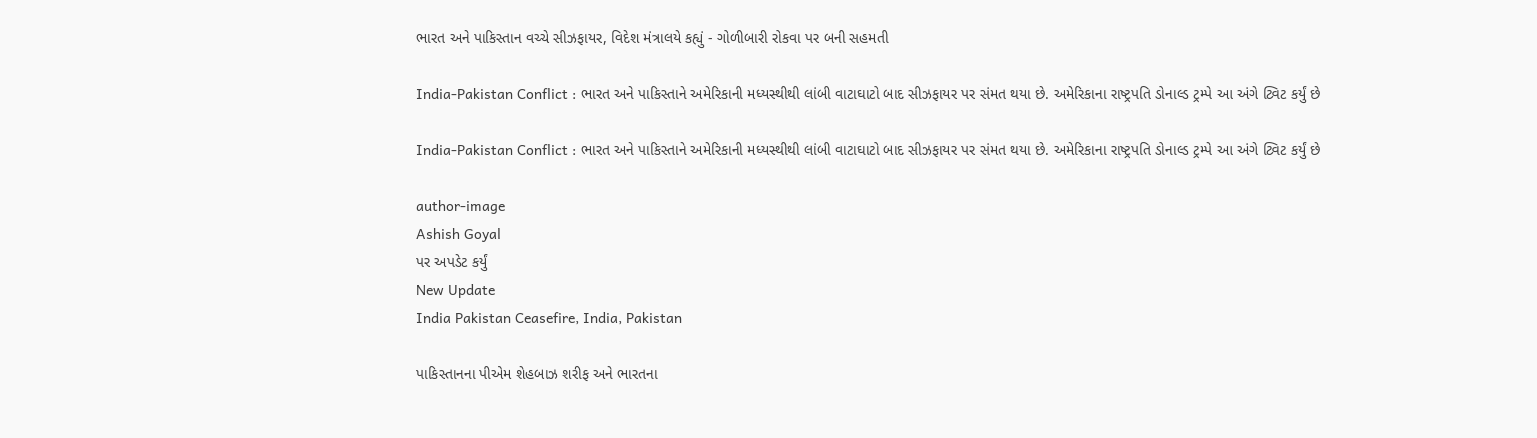ભારત અને પાકિસ્તાન વચ્ચે સીઝફાયર, વિદેશ મંત્રાલયે કહ્યું - ગોળીબારી રોકવા પર બની સહમતી

India-Pakistan Conflict : ભારત અને પાકિસ્તાને અમેરિકાની મધ્યસ્થીથી લાંબી વાટાઘાટો બાદ સીઝફાયર પર સંમત થયા છે. અમેરિકાના રાષ્ટ્રપતિ ડોનાલ્ડ ટ્રમ્પે આ અંગે ટ્વિટ કર્યું છે

India-Pakistan Conflict : ભારત અને પાકિસ્તાને અમેરિકાની મધ્યસ્થીથી લાંબી વાટાઘાટો બાદ સીઝફાયર પર સંમત થયા છે. અમેરિકાના રાષ્ટ્રપતિ ડોનાલ્ડ ટ્રમ્પે આ અંગે ટ્વિટ કર્યું છે

author-image
Ashish Goyal
પર અપડેટ કર્યું
New Update
India Pakistan Ceasefire, India, Pakistan

પાકિસ્તાનના પીએમ શેહબાઝ શરીફ અને ભારતના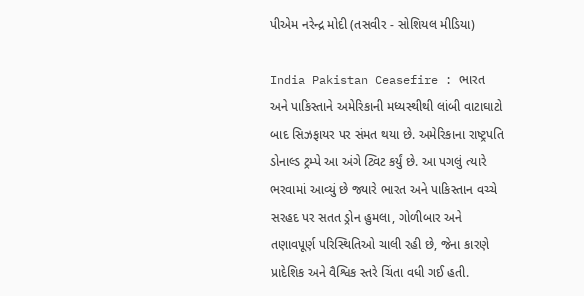પીએમ નરેન્દ્ર મોદી (તસવીર - સોશિયલ મીડિયા)

India Pakistan Ceasefire : ભારત અને પાકિસ્તાને અમેરિકાની મધ્યસ્થીથી લાંબી વાટાઘાટો બાદ સિઝફાયર પર સંમત થયા છે. અમેરિકાના રાષ્ટ્રપતિ ડોનાલ્ડ ટ્રમ્પે આ અંગે ટ્વિટ કર્યું છે. આ પગલું ત્યારે ભરવામાં આવ્યું છે જ્યારે ભારત અને પાકિસ્તાન વચ્ચે સરહદ પર સતત ડ્રોન હુમલા, ગોળીબાર અને તણાવપૂર્ણ પરિસ્થિતિઓ ચાલી રહી છે, જેના કારણે પ્રાદેશિક અને વૈશ્વિક સ્તરે ચિંતા વધી ગઈ હતી.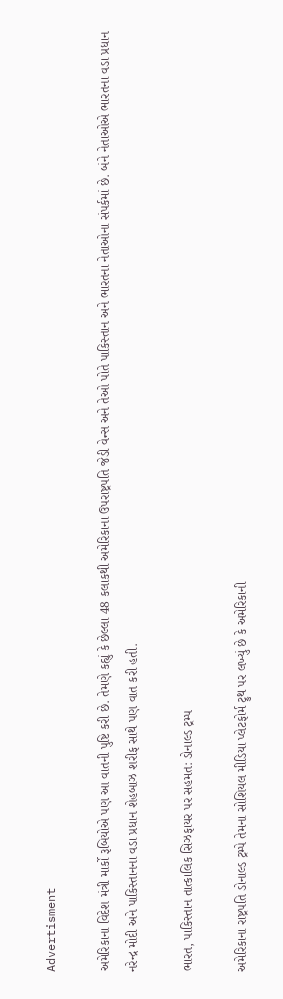Advertisment

અમેરિકાના વિદેશ મંત્રી માર્કો રૂબિયોએ પણ આ વાતની પુષ્ટિ કરી છે. તેમણે કહ્યું કે છેલ્લા 48 કલાકથી અમેરિકાના ઉપરાષ્ટ્રપતિ જેડી વેન્સ અને તેઓ પોતે પાકિસ્તાન અને ભારતના નેતાઓના સંપર્કમાં છે. બંને નેતાઓએ ભારતના વડા પ્રધાન નરેન્દ્ર મોદી અને પાકિસ્તાનના વડા પ્રધાન શેહબાઝ શરીફ સાથે પણ વાત કરી હતી.

ભારત, પાકિસ્તાન તાત્કાલિક સિઝફાયર પર સહમત: ડોનાલ્ડ ટ્રમ્પ

અમેરિકાના રાષ્ટ્રપતિ ડોનાલ્ડ ટ્રમ્પે તેમના સોશિયલ મીડિયા પ્લેટફોર્મ ટ્રુથ પર લખ્યું છે કે અમેરિકાની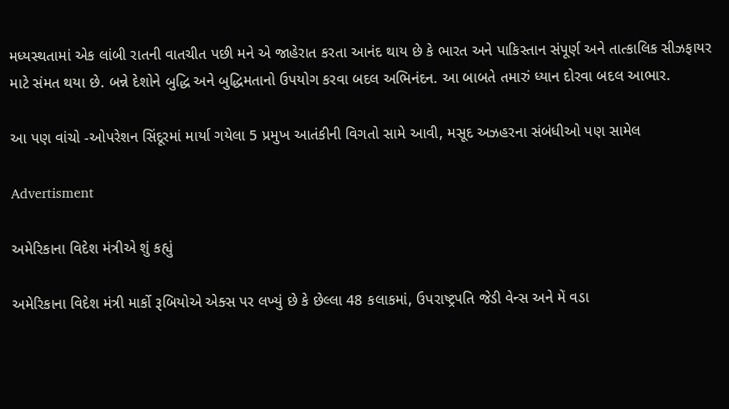મધ્યસ્થતામાં એક લાંબી રાતની વાતચીત પછી મને એ જાહેરાત કરતા આનંદ થાય છે કે ભારત અને પાકિસ્તાન સંપૂર્ણ અને તાત્કાલિક સીઝફાયર માટે સંમત થયા છે. બન્ને દેશોને બુદ્ધિ અને બુદ્ધિમતાનો ઉપયોગ કરવા બદલ અભિનંદન. આ બાબતે તમારું ધ્યાન દોરવા બદલ આભાર.

આ પણ વાંચો -ઓપરેશન સિંદૂરમાં માર્યા ગયેલા 5 પ્રમુખ આતંકીની વિગતો સામે આવી, મસૂદ અઝહરના સંબંધીઓ પણ સામેલ

Advertisment

અમેરિકાના વિદેશ મંત્રીએ શું કહ્યું

અમેરિકાના વિદેશ મંત્રી માર્કો રૂબિયોએ એક્સ પર લખ્યું છે કે છેલ્લા 48 કલાકમાં, ઉપરાષ્ટ્રપતિ જેડી વેન્સ અને મેં વડા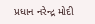પ્રધાન નરેન્દ્ર મોદી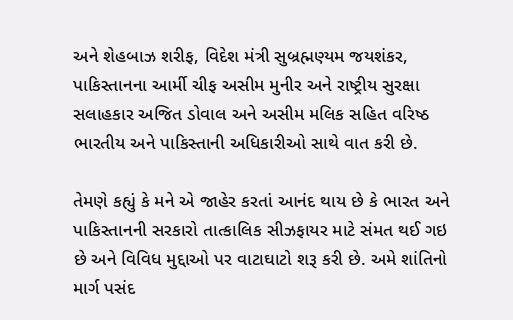અને શેહબાઝ શરીફ, વિદેશ મંત્રી સુબ્રહ્મણ્યમ જયશંકર, પાકિસ્તાનના આર્મી ચીફ અસીમ મુનીર અને રાષ્ટ્રીય સુરક્ષા સલાહકાર અજિત ડોવાલ અને અસીમ મલિક સહિત વરિષ્ઠ ભારતીય અને પાકિસ્તાની અધિકારીઓ સાથે વાત કરી છે.

તેમણે કહ્યું કે મને એ જાહેર કરતાં આનંદ થાય છે કે ભારત અને પાકિસ્તાનની સરકારો તાત્કાલિક સીઝફાયર માટે સંમત થઈ ગઇ છે અને વિવિધ મુદ્દાઓ પર વાટાઘાટો શરૂ કરી છે. અમે શાંતિનો માર્ગ પસંદ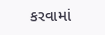કરવામાં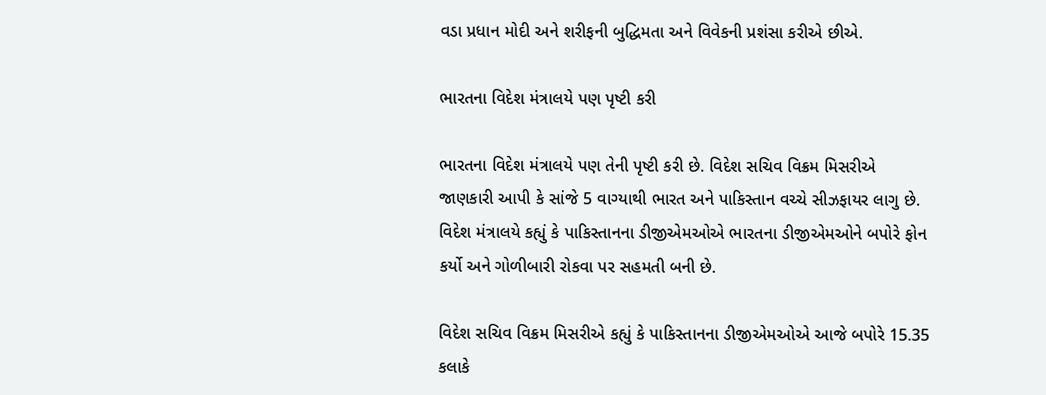વડા પ્રધાન મોદી અને શરીફની બુદ્ધિમતા અને વિવેકની પ્રશંસા કરીએ છીએ.

ભારતના વિદેશ મંત્રાલયે પણ પૃષ્ટી કરી

ભારતના વિદેશ મંત્રાલયે પણ તેની પૃષ્ટી કરી છે. વિદેશ સચિવ વિક્રમ મિસરીએ જાણકારી આપી કે સાંજે 5 વાગ્યાથી ભારત અને પાકિસ્તાન વચ્ચે સીઝફાયર લાગુ છે. વિદેશ મંત્રાલયે કહ્યું કે પાકિસ્તાનના ડીજીએમઓએ ભારતના ડીજીએમઓને બપોરે ફોન કર્યો અને ગોળીબારી રોકવા પર સહમતી બની છે.

વિદેશ સચિવ વિક્રમ મિસરીએ કહ્યું કે પાકિસ્તાનના ડીજીએમઓએ આજે બપોરે 15.35 કલાકે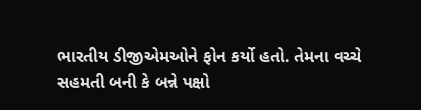ભારતીય ડીજીએમઓને ફોન કર્યો હતો. તેમના વચ્ચે સહમતી બની કે બન્ને પક્ષો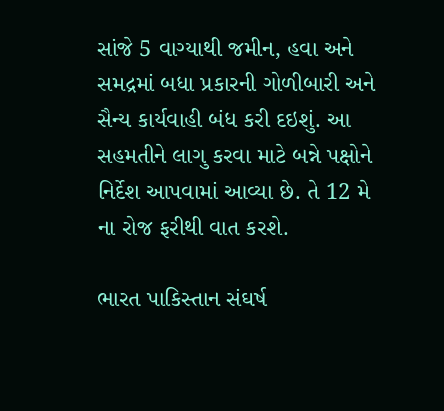સાંજે 5 વાગ્યાથી જમીન, હવા અને સમદ્રમાં બધા પ્રકારની ગોળીબારી અને સૈન્ય કાર્યવાહી બંધ કરી દઇશું. આ સહમતીને લાગુ કરવા માટે બન્ને પક્ષોને નિર્દેશ આપવામાં આવ્યા છે. તે 12 મે ના રોજ ફરીથી વાત કરશે.

ભારત પાકિસ્તાન સંઘર્ષ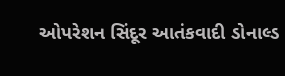ઓપરેશન સિંદૂર આતંકવાદી ડોનાલ્ડ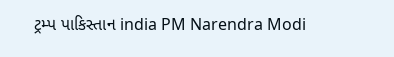ટ્રમ્પ પાકિસ્તાન india PM Narendra Modi